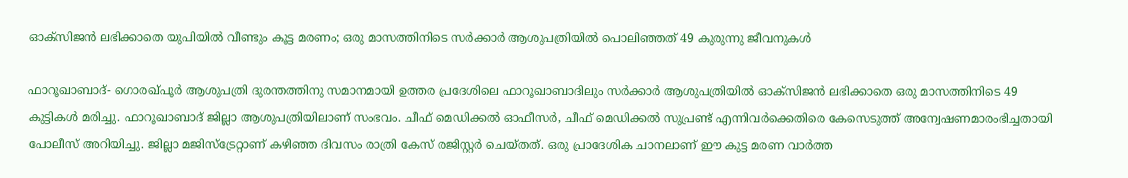ഓക്‌സിജന്‍ ലഭിക്കാതെ യുപിയില്‍ വീണ്ടും കൂട്ട മരണം; ഒരു മാസത്തിനിടെ സര്‍ക്കാര്‍ ആശുപത്രിയില്‍ പൊലിഞ്ഞത് 49 കുരുന്നു ജീവനുകള്‍

ഫാറൂഖാബാദ്- ഗൊരഖ്പൂര്‍ ആശുപത്രി ദുരന്തത്തിനു സമാനമായി ഉത്തര പ്രദേശിലെ ഫാറൂഖാബാദിലും സര്‍ക്കാര്‍ ആശുപത്രിയില്‍ ഓക്‌സിജന്‍ ലഭിക്കാതെ ഒരു മാസത്തിനിടെ 49 കുട്ടികള്‍ മരിച്ചു. ഫാറൂഖാബാദ് ജില്ലാ ആശുപത്രിയിലാണ് സംഭവം. ചീഫ് മെഡിക്കല്‍ ഓഫീസര്‍, ചീഫ് മെഡിക്കല്‍ സുപ്രണ്ട് എന്നിവര്‍ക്കെതിരെ കേസെടുത്ത് അന്വേഷണമാരംഭിച്ചതായി പോലീസ് അറിയിച്ചു. ജില്ലാ മജിസ്‌ട്രേറ്റാണ് കഴിഞ്ഞ ദിവസം രാത്രി കേസ് രജിസ്റ്റര്‍ ചെയ്തത്. ഒരു പ്രാദേശിക ചാനലാണ് ഈ കുട്ട മരണ വാര്‍ത്ത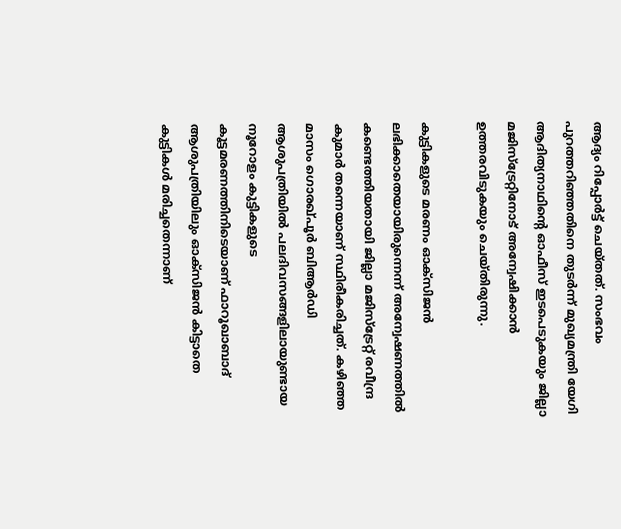ആദ്യം റിപ്പോര്‍ട്ട് ചെയ്തത്. സംഭവം പുറത്തറിഞ്ഞതിനെ തുടര്‍ന്ന് മുഖ്യമന്ത്രി യേഗി ആദിത്യനാഥിന്റെ ഓഫീസ് ഇടപെടുകയും ജില്ലാ മജിസ്‌ട്രേറ്റിനോട് അന്വേഷിക്കാന്‍ ഉത്തരവിടുകയും ചെയ്തിരുന്നു.

കുട്ടികളുടെ മരണം ഓക്‌സിജന്‍ ലഭിക്കാതെയായിരുന്നെന്ന് അന്വേഷണത്തില്‍ കണ്ടെത്തിയതായി ജില്ലാ മജിസ്‌ട്രേറ്റ് രവീന്ദ്ര കുമാര്‍ തന്നെയാണ് സ്ഥിരീകരിച്ചത്. കഴിഞ്ഞ മാസം ഗൊരഖ്പൂര്‍ ബിആര്‍ഡി ആശുപത്രിയില്‍ പലദിവസങ്ങളിലായുണ്ടായ നൂറോളം കുട്ടികളുടെ കൂട്ടമരണത്തിനിടെയാണ് ഫാറൂഖാബാദ് ആശുപത്രിയിലും ഓക്‌സിജന്‍ കിട്ടാതെ കുട്ടികള്‍ മരിച്ചതെന്നാണ്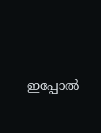ഇപ്പോല്‍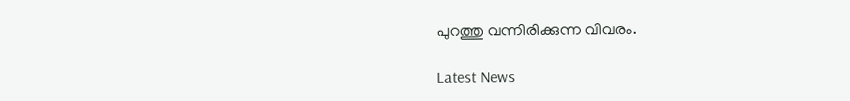പുറത്തു വന്നിരിക്കുന്ന വിവരം.

Latest News